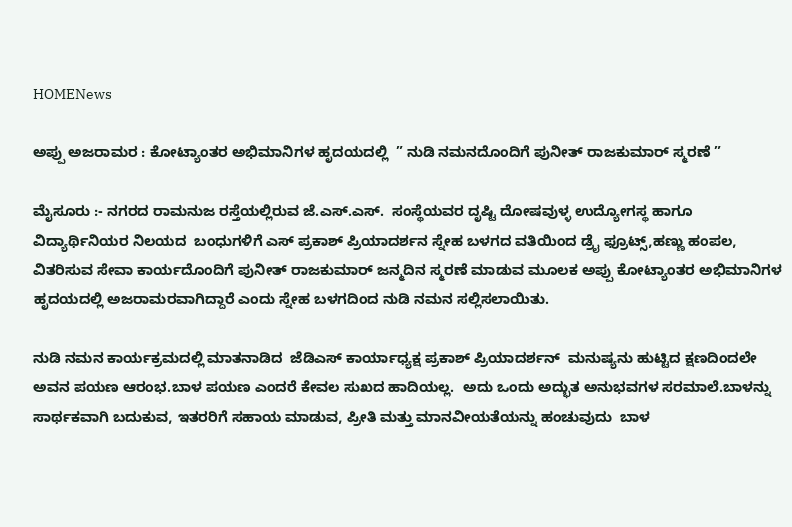HOMENews

ಅಪ್ಪು ಅಜರಾಮರ : ಕೋಟ್ಯಾಂತರ ಅಭಿಮಾನಿಗಳ ಹೃದಯದಲ್ಲಿ  ” ನುಡಿ ನಮನದೊಂದಿಗೆ ಪುನೀತ್ ರಾಜಕುಮಾರ್ ಸ್ಮರಣೆ ”

ಮೈಸೂರು :- ನಗರದ ರಾಮನುಜ ರಸ್ತೆಯಲ್ಲಿರುವ ಜೆ.ಎಸ್.ಎಸ್.  ಸಂಸ್ಥೆಯವರ ದೃಷ್ಟಿ ದೋಷವುಳ್ಳ ಉದ್ಯೋಗಸ್ಥ ಹಾಗೂ ವಿದ್ಯಾರ್ಥಿನಿಯರ ನಿಲಯದ  ಬಂಧುಗಳಿಗೆ ಎಸ್ ಪ್ರಕಾಶ್ ಪ್ರಿಯಾದರ್ಶನ ಸ್ನೇಹ ಬಳಗದ ವತಿಯಿಂದ ಡ್ರೈ ಫ್ರೂಟ್ಸ್,ಹಣ್ಣು ಹಂಪಲ, ವಿತರಿಸುವ ಸೇವಾ ಕಾರ್ಯದೊಂದಿಗೆ ಪುನೀತ್ ರಾಜಕುಮಾರ್ ಜನ್ಮದಿನ ಸ್ಮರಣೆ ಮಾಡುವ ಮೂಲಕ ಅಪ್ಪು ಕೋಟ್ಯಾಂತರ ಅಭಿಮಾನಿಗಳ ಹೃದಯದಲ್ಲಿ ಅಜರಾಮರವಾಗಿದ್ದಾರೆ ಎಂದು ಸ್ನೇಹ ಬಳಗದಿಂದ ನುಡಿ ನಮನ ಸಲ್ಲಿಸಲಾಯಿತು.

ನುಡಿ ನಮನ ಕಾರ್ಯಕ್ರಮದಲ್ಲಿ ಮಾತನಾಡಿದ  ಜೆಡಿಎಸ್ ಕಾರ್ಯಾಧ್ಯಕ್ಷ ಪ್ರಕಾಶ್ ಪ್ರಿಯಾದರ್ಶನ್  ಮನುಷ್ಯನು ಹುಟ್ಟಿದ ಕ್ಷಣದಿಂದಲೇ ಅವನ ಪಯಣ ಆರಂಭ.ಬಾಳ ಪಯಣ ಎಂದರೆ ಕೇವಲ ಸುಖದ ಹಾದಿಯಲ್ಲ.  ಅದು ಒಂದು ಅದ್ಭುತ ಅನುಭವಗಳ ಸರಮಾಲೆ.ಬಾಳನ್ನು ಸಾರ್ಥಕವಾಗಿ ಬದುಕುವ, ಇತರರಿಗೆ ಸಹಾಯ ಮಾಡುವ, ಪ್ರೀತಿ ಮತ್ತು ಮಾನವೀಯತೆಯನ್ನು ಹಂಚುವುದು  ಬಾಳ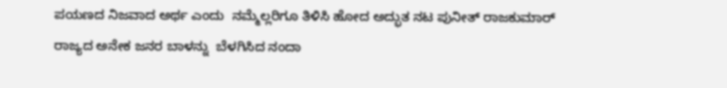ಪಯಣದ ನಿಜವಾದ ಅರ್ಥ ಎಂದು  ನಮ್ಮೆಲ್ಲರಿಗೂ ತಿಳಿಸಿ ಹೋದ ಅದ್ಭುತ ನಟ ಪುನೀತ್ ರಾಜಕುಮಾರ್ ರಾಜ್ಯದ ಅನೇಕ ಜನರ ಬಾಳನ್ನು  ಬೆಳಗಿಸಿದ ನಂದಾ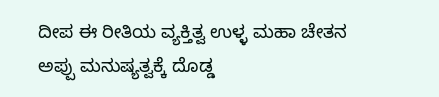ದೀಪ ಈ ರೀತಿಯ ವ್ಯಕ್ತಿತ್ವ ಉಳ್ಳ ಮಹಾ ಚೇತನ  ಅಪ್ಪು ಮನುಷ್ಯತ್ವಕ್ಕೆ ದೊಡ್ಡ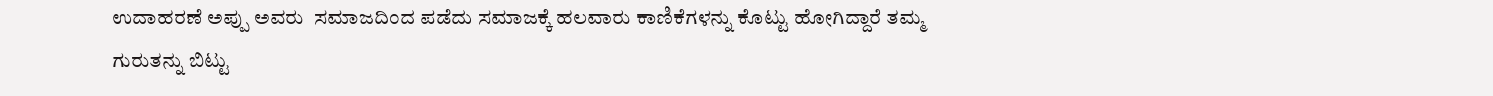ಉದಾಹರಣೆ ಅಪ್ಪು ಅವರು  ಸಮಾಜದಿಂದ ಪಡೆದು ಸಮಾಜಕ್ಕೆ ಹಲವಾರು ಕಾಣಿಕೆಗಳನ್ನು ಕೊಟ್ಟು ಹೋಗಿದ್ದಾರೆ ತಮ್ಮ ಗುರುತನ್ನು ಬಿಟ್ಟು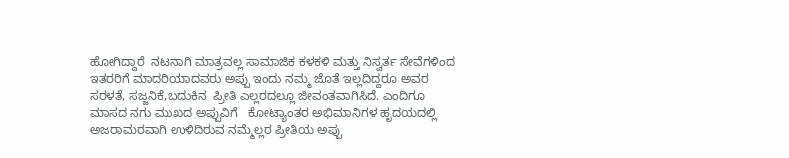ಹೋಗಿದ್ದಾರೆ  ನಟನಾಗಿ ಮಾತ್ರವಲ್ಲ ಸಾಮಾಜಿಕ ಕಳಕಳಿ ಮತ್ತು ನಿಸ್ವರ್ತ ಸೇವೆಗಳಿಂದ ಇತರರಿಗೆ ಮಾದರಿಯಾದವರು ಅಪ್ಪು ಇಂದು ನಮ್ಮ ಜೊತೆ ಇಲ್ಲದಿದ್ದರೂ ಅವರ ಸರಳತೆ, ಸಜ್ಜನಿಕೆ,ಬದುಕಿನ  ಪ್ರೀತಿ ಎಲ್ಲರದಲ್ಲೂ ಜೀವಂತವಾಗಿಸಿದೆ. ಎಂದಿಗೂ ಮಾಸದ ನಗು ಮುಖದ ಅಪ್ಪುವಿಗೆ   ಕೋಟ್ಯಾಂತರ ಅಭಿಮಾನಿಗಳ ಹೃದಯದಲ್ಲಿ ಅಜರಾಮರವಾಗಿ ಉಳಿದಿರುವ ನಮ್ಮೆಲ್ಲರ ಪ್ರೀತಿಯ ಅಪ್ಪು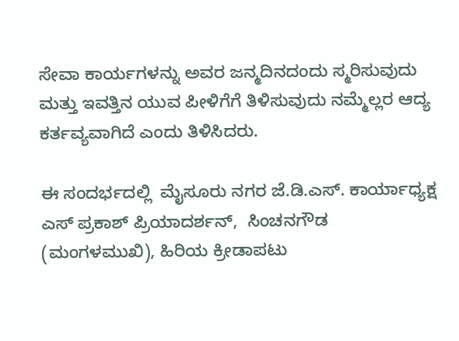ಸೇವಾ ಕಾರ್ಯಗಳನ್ನು ಅವರ ಜನ್ಮದಿನದಂದು ಸ್ಮರಿಸುವುದು ಮತ್ತು ಇವತ್ತಿನ ಯುವ ಪೀಳಿಗೆಗೆ ತಿಳಿಸುವುದು ನಮ್ಮೆಲ್ಲರ ಆದ್ಯ ಕರ್ತವ್ಯವಾಗಿದೆ ಎಂದು ತಿಳಿಸಿದರು.

ಈ ಸಂದರ್ಭದಲ್ಲಿ  ಮೈಸೂರು ನಗರ ಜೆ.ಡಿ.ಎಸ್. ಕಾರ್ಯಾಧ್ಯಕ್ಷ ಎಸ್ ಪ್ರಕಾಶ್ ಪ್ರಿಯಾದರ್ಶನ್,  ಸಿಂಚನಗೌಡ (ಮಂಗಳಮುಖಿ), ಹಿರಿಯ ಕ್ರೀಡಾಪಟು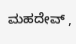ಮಹದೇವ್ ,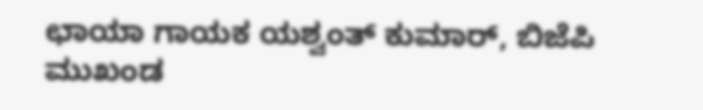ಛಾಯಾ ಗಾಯಕ ಯಶ್ವಂತ್ ಕುಮಾರ್, ಬಿಜೆಪಿ ಮುಖಂಡ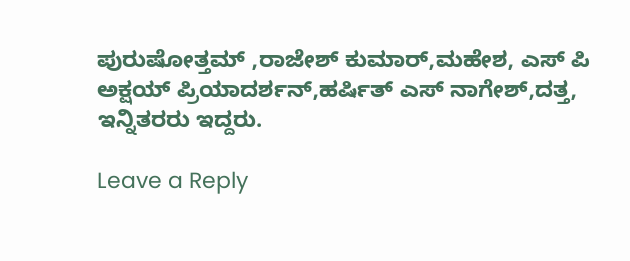ಪುರುಷೋತ್ತಮ್ ,ರಾಜೇಶ್ ಕುಮಾರ್,ಮಹೇಶ, ಎಸ್ ಪಿ ಅಕ್ಷಯ್ ಪ್ರಿಯಾದರ್ಶನ್,ಹರ್ಷಿತ್ ಎಸ್ ನಾಗೇಶ್,ದತ್ತ,  ಇನ್ನಿತರರು ಇದ್ದರು.

Leave a Reply